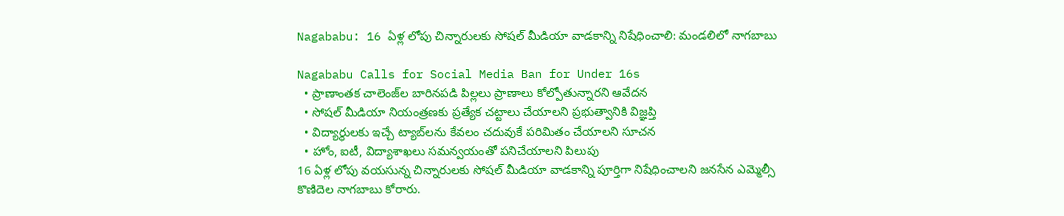Nagababu: 16 ఏళ్ల లోపు చిన్నారులకు సోషల్ మీడియా వాడకాన్ని నిషేధించాలి: మండలిలో నాగబాబు

Nagababu Calls for Social Media Ban for Under 16s
  • ప్రాణాంతక చాలెంజ్‌ల బారినపడి పిల్లలు ప్రాణాలు కోల్పోతున్నారని ఆవేదన
  • సోషల్ మీడియా నియంత్రణకు ప్రత్యేక చట్టాలు చేయాలని ప్రభుత్వానికి విజ్ఞప్తి
  • విద్యార్థులకు ఇచ్చే ట్యాబ్‌లను కేవలం చదువుకే పరిమితం చేయాలని సూచన
  • హోం, ఐటీ, విద్యాశాఖలు సమన్వయంతో పనిచేయాలని పిలుపు
16 ఏళ్ల లోపు వయసున్న చిన్నారులకు సోషల్ మీడియా వాడకాన్ని పూర్తిగా నిషేధించాలని జనసేన ఎమ్మెల్సీ కొణిదెల నాగబాబు కోరారు.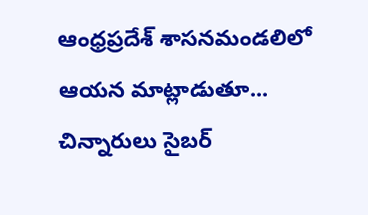ఆంధ్రప్రదేశ్ శాసనమండలిలో ఆయన మాట్లాడుతూ... చిన్నారులు సైబర్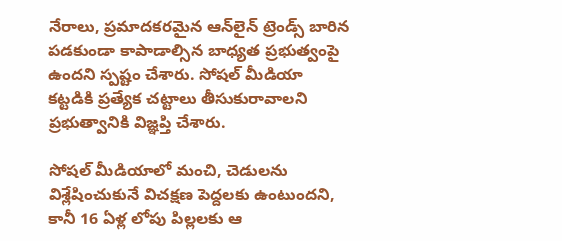నేరాలు, ప్రమాదకరమైన ఆన్‌లైన్ ట్రెండ్స్ బారిన పడకుండా కాపాడాల్సిన బాధ్యత ప్రభుత్వంపై ఉందని స్పష్టం చేశారు. సోషల్ మీడియా కట్టడికి ప్రత్యేక చట్టాలు తీసుకురావాలని ప్రభుత్వానికి విజ్ఞప్తి చేశారు.

సోషల్ మీడియాలో మంచి, చెడులను విశ్లేషించుకునే విచక్షణ పెద్దలకు ఉంటుందని, కానీ 16 ఏళ్ల లోపు పిల్లలకు ఆ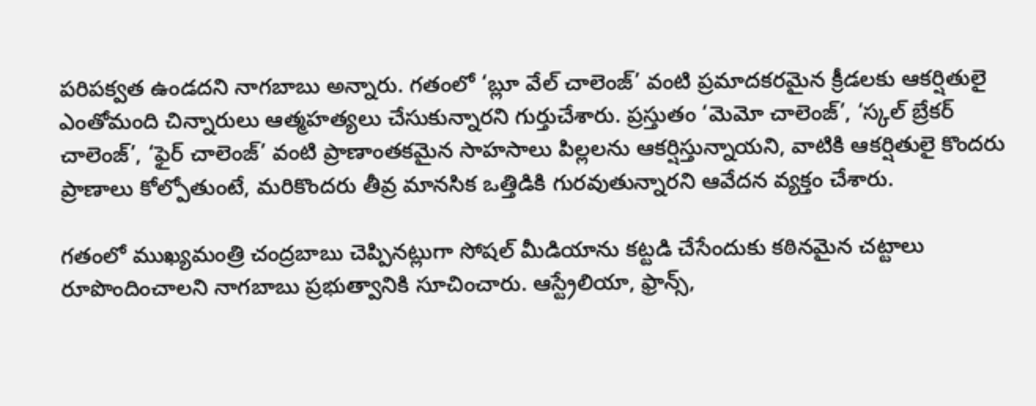పరిపక్వత ఉండదని నాగబాబు అన్నారు. గతంలో ‘బ్లూ వేల్ చాలెంజ్’ వంటి ప్రమాదకరమైన క్రీడలకు ఆకర్షితులై ఎంతోమంది చిన్నారులు ఆత్మహత్యలు చేసుకున్నారని గుర్తుచేశారు. ప్రస్తుతం ‘మెమో చాలెంజ్’, ‘స్కల్ బ్రేకర్ చాలెంజ్’, ‘ఫైర్ చాలెంజ్’ వంటి ప్రాణాంతకమైన సాహసాలు పిల్లలను ఆకర్షిస్తున్నాయని, వాటికి ఆకర్షితులై కొందరు ప్రాణాలు కోల్పోతుంటే, మరికొందరు తీవ్ర మానసిక ఒత్తిడికి గురవుతున్నారని ఆవేదన వ్యక్తం చేశారు.

గతంలో ముఖ్యమంత్రి చంద్రబాబు చెప్పినట్లుగా సోషల్ మీడియాను కట్టడి చేసేందుకు కఠినమైన చట్టాలు రూపొందించాలని నాగబాబు ప్రభుత్వానికి సూచించారు. ఆస్ట్రేలియా, ఫ్రాన్స్,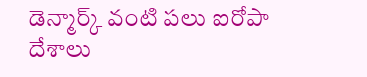డెన్మార్క్ వంటి పలు ఐరోపా దేశాలు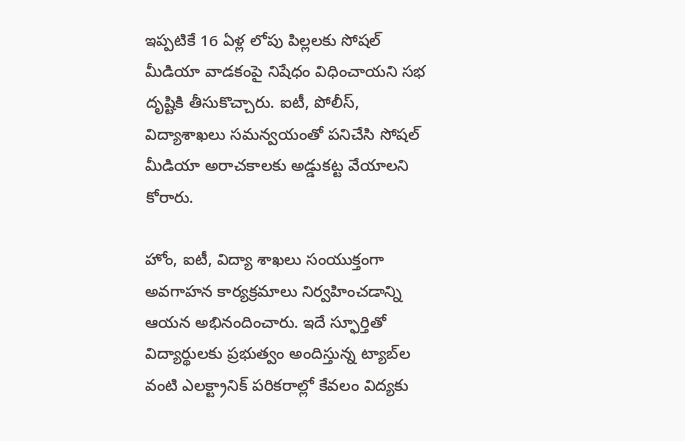ఇప్పటికే 16 ఏళ్ల లోపు పిల్లలకు సోషల్ మీడియా వాడకంపై నిషేధం విధించాయని సభ దృష్టికి తీసుకొచ్చారు. ఐటీ, పోలీస్, విద్యాశాఖలు సమన్వయంతో పనిచేసి సోషల్ మీడియా అరాచకాలకు అడ్డుకట్ట వేయాలని కోరారు.

హోం, ఐటీ, విద్యా శాఖలు సంయుక్తంగా అవగాహన కార్యక్రమాలు నిర్వహించడాన్ని ఆయన అభినందించారు. ఇదే స్ఫూర్తితో విద్యార్థులకు ప్రభుత్వం అందిస్తున్న ట్యాబ్‌ల వంటి ఎలక్ట్రానిక్ పరికరాల్లో కేవలం విద్యకు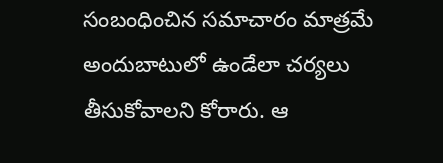సంబంధించిన సమాచారం మాత్రమే అందుబాటులో ఉండేలా చర్యలు తీసుకోవాలని కోరారు. ఆ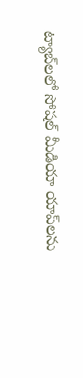ట్యాబ్‌లలో సోషల్ మీడియా యాప్‌లను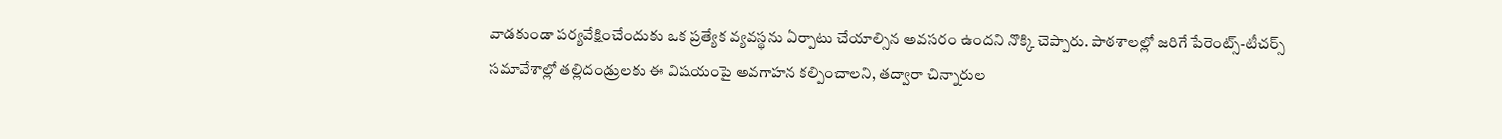వాడకుండా పర్యవేక్షించేందుకు ఒక ప్రత్యేక వ్యవస్థను ఏర్పాటు చేయాల్సిన అవసరం ఉందని నొక్కి చెప్పారు. పాఠశాలల్లో జరిగే పేరెంట్స్-టీచర్స్ సమావేశాల్లో తల్లిదండ్రులకు ఈ విషయంపై అవగాహన కల్పించాలని, తద్వారా చిన్నారుల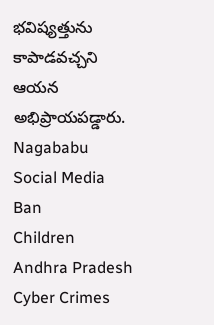భవిష్యత్తును కాపాడవచ్చని ఆయన అభిప్రాయపడ్డారు.
Nagababu
Social Media Ban
Children
Andhra Pradesh
Cyber Crimes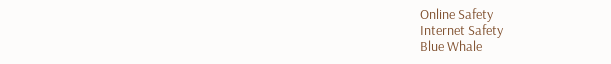Online Safety
Internet Safety
Blue Whale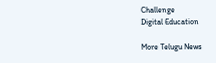Challenge
Digital Education

More Telugu News